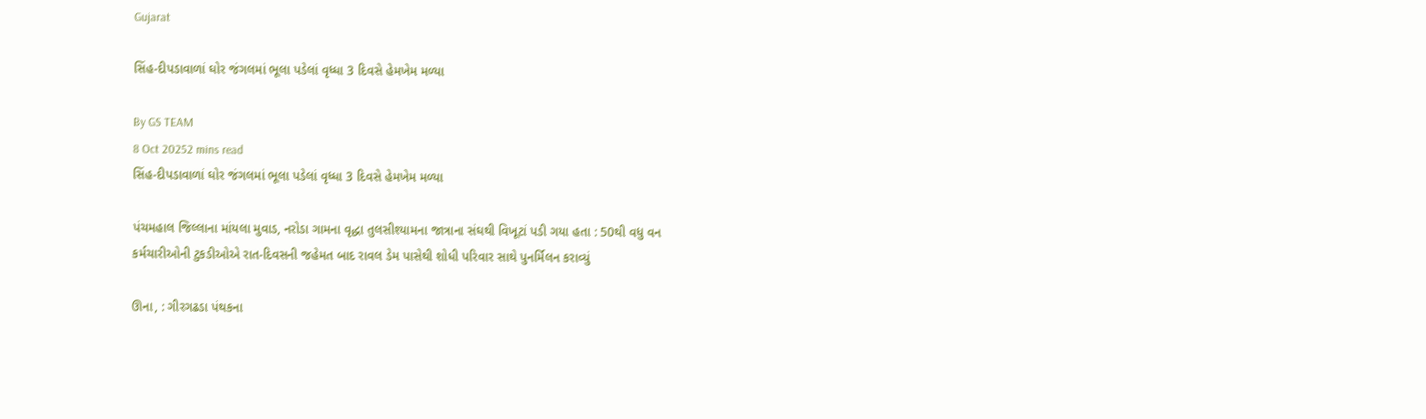Gujarat

સિંહ-દીપડાવાળાં ઘોર જંગલમાં ભૂલા પડેલાં વૃધ્ધા 3 દિવસે હેમખેમ મળ્યા

By GS TEAM
8 Oct 20252 mins read
સિંહ-દીપડાવાળાં ઘોર જંગલમાં ભૂલા પડેલાં વૃધ્ધા 3 દિવસે હેમખેમ મળ્યા

પંચમહાલ જિલ્લાના માંયલા મુવાડ, નરોડા ગામના વૃદ્ધા તુલસીશ્યામના જાત્રાના સંઘથી વિખૂટાં પડી ગયા હતા : 50થી વધુ વન કર્મચારીઓની ટુકડીઓએ રાત-દિવસની જહેમત બાદ રાવલ ડેમ પાસેથી શોધી પરિવાર સાથે પુનર્મિલન કરાવ્યું

ઊના, : ગીરગઢડા પંથકના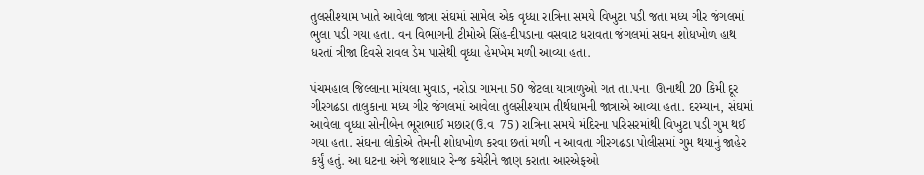તુલસીશ્યામ ખાતે આવેલા જાત્રા સંઘમાં સામેલ એક વૃધ્ધા રાત્રિના સમયે વિખુટા પડી જતા મધ્ય ગીર જંગલમાં ભુલા પડી ગયા હતા. વન વિભાગની ટીમોએ સિંહ-દીપડાના વસવાટ ધરાવતા જંગલમાં સઘન શોધખોળ હાથ ધરતાં ત્રીજા દિવસે રાવલ ડેમ પાસેથી વૃધ્ધા હેમખેમ મળી આવ્યા હતા.

પંચમહાલ જિલ્લાના માંયલા મુવાડ, નરોડા ગામના 50 જેટલા યાત્રાળુઓ ગત તા.૫ના  ઊનાથી 20 કિમી દૂર ગીરગઢડા તાલુકાના મધ્ય ગીર જંગલમાં આવેલા તુલસીશ્યામ તીર્થધામની જાત્રાએ આવ્યા હતા. દરમ્યાન, સંઘમાં આવેલા વૃધ્ધા સોનીબેન ભૂરાભાઈ મછાર(ઉ.વ  75) રાત્રિના સમયે મંદિરના પરિસરમાંથી વિખુટા પડી ગુમ થઈ ગયા હતા. સંઘના લોકોએ તેમની શોધખોળ કરવા છતાં મળી ન આવતા ગીરગઢડા પોલીસમાં ગુમ થયાનું જાહેર કર્યું હતું. આ ઘટના અંગે જશાધાર રેન્જ કચેરીને જાણ કરાતા આરએફઓ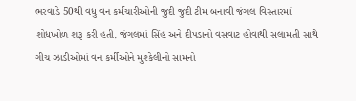ભરવાડે 50થી વધુ વન કર્મચારીઓની જુદી જુદી ટીમ બનાવી જંગલ વિસ્તારમાં શોધખોળ શરૂ કરી હતી. જંગલમાં સિંહ અને દીપડાનો વસવાટ હોવાથી સલામતી સાથે ગીચ ઝાડીઓમાં વન કર્મીઓને મુશ્કેલીનો સામનો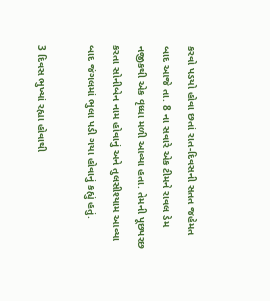કરવો પડયો હોવા છતાં રાત-દિવસની સતત જહેમત બાદ આજે તા. 8 ના સવારે એક ટીમને રાવલ ડેમ નજીકથી એક વૃધ્ધા મળી આવ્યા હતા. તેમની પૂછપરછ કરતા સોનીબેન નામ હોવાનું અને તુલસીશ્યામ આવ્યા બાદ જંગલમાં ભુલા પડી ગયા હોવાનું કહ્યું હતું.

3 દિવસ ભુખ્યાં રહ્યા હોવાથી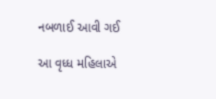નબળાઈ આવી ગઈ

આ વૃધ્ધ મહિલાએ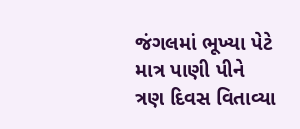જંગલમાં ભૂખ્યા પેટે માત્ર પાણી પીને ત્રણ દિવસ વિતાવ્યા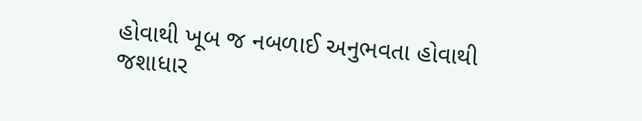હોવાથી ખૂબ જ નબળાઈ અનુભવતા હોવાથી જશાધાર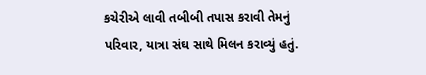કચેરીએ લાવી તબીબી તપાસ કરાવી તેમનું પરિવાર, યાત્રા સંઘ સાથે મિલન કરાવ્યું હતું.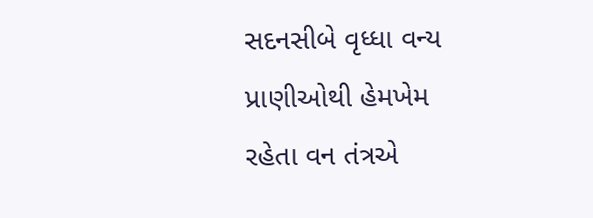સદનસીબે વૃધ્ધા વન્ય પ્રાણીઓથી હેમખેમ રહેતા વન તંત્રએ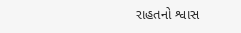રાહતનો શ્વાસ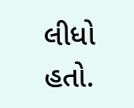લીધો હતો.